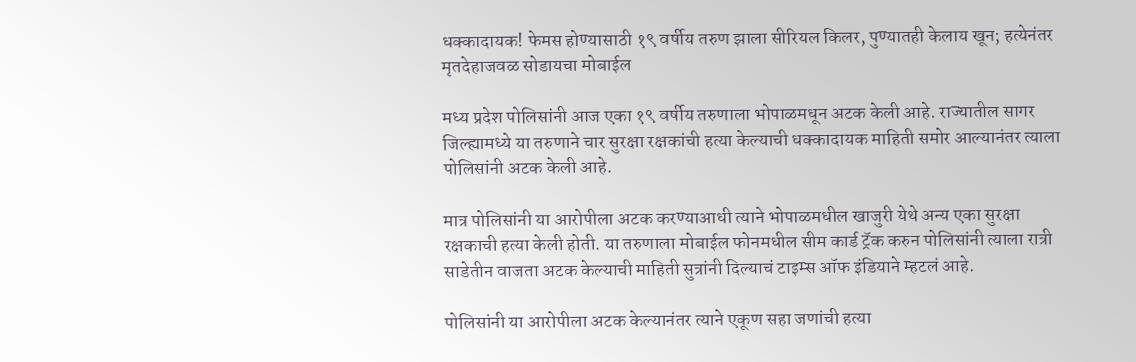धक्कादायक! फेमस होण्यासाठी १९ वर्षीय तरुण झाला सीरियल किलर, पुण्यातही केलाय खून; हत्येनंतर मृतदेहाजवळ सोडायचा मोबाईल

मध्य प्रदेश पोलिसांनी आज एका १९ वर्षीय तरुणाला भोपाळमधून अटक केली आहे. राज्यातील सागर जिल्ह्यामध्ये या तरुणाने चार सुरक्षा रक्षकांची हत्या केल्याची धक्कादायक माहिती समोर आल्यानंतर त्याला पोलिसांनी अटक केली आहे.

मात्र पोलिसांनी या आरोपीला अटक करण्याआधी त्याने भोपाळमधील खाजुरी येथे अन्य एका सुरक्षा रक्षकाची हत्या केली होती. या तरुणाला मोबाईल फोनमधील सीम कार्ड ट्रॅक करुन पोलिसांनी त्याला रात्री साडेतीन वाजता अटक केल्याची माहिती सुत्रांनी दिल्याचं टाइम्स ऑफ इंडियाने म्हटलं आहे.

पोलिसांनी या आरोपीला अटक केल्यानंतर त्याने एकूण सहा जणांची हत्या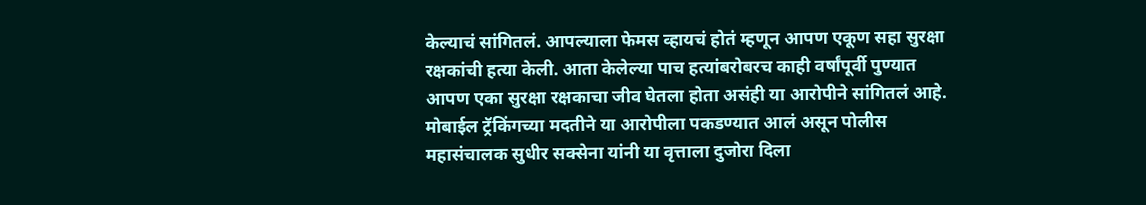केल्याचं सांगितलं. आपल्याला फेमस व्हायचं होतं म्हणून आपण एकूण सहा सुरक्षा रक्षकांची हत्या केली. आता केलेल्या पाच हत्यांबरोबरच काही वर्षांपूर्वी पुण्यात आपण एका सुरक्षा रक्षकाचा जीव घेतला होता असंही या आरोपीने सांगितलं आहे. मोबाईल ट्रॅकिंगच्या मदतीने या आरोपीला पकडण्यात आलं असून पोलीस महासंचालक सुधीर सक्सेना यांनी या वृत्ताला दुजोरा दिला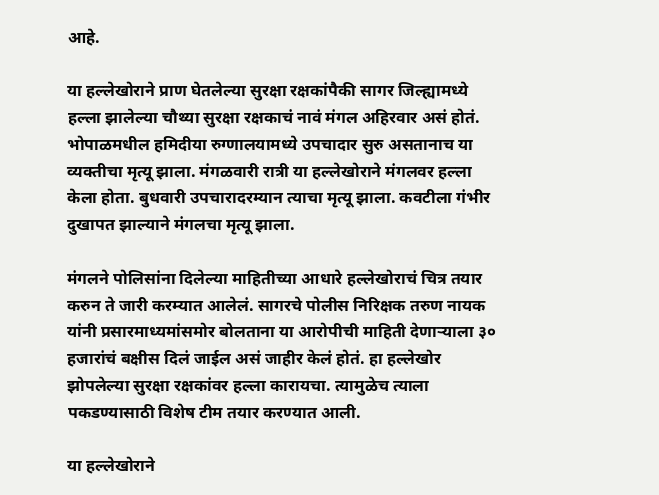आहे.

या हल्लेखोराने प्राण घेतलेल्या सुरक्षा रक्षकांपैकी सागर जिल्ह्यामध्ये हल्ला झालेल्या चौथ्या सुरक्षा रक्षकाचं नावं मंगल अहिरवार असं होतं. भोपाळमधील हमिदीया रुग्णालयामध्ये उपचादार सुरु असतानाच या व्यक्तीचा मृत्यू झाला. मंगळवारी रात्री या हल्लेखोराने मंगलवर हल्ला केला होता. बुधवारी उपचारादरम्यान त्याचा मृत्यू झाला. कवटीला गंभीर दुखापत झाल्याने मंगलचा मृत्यू झाला.

मंगलने पोलिसांना दिलेल्या माहितीच्या आधारे हल्लेखोराचं चित्र तयार करुन ते जारी करम्यात आलेलं. सागरचे पोलीस निरिक्षक तरुण नायक यांनी प्रसारमाध्यमांसमोर बोलताना या आरोपीची माहिती देणाऱ्याला ३० हजारांचं बक्षीस दिलं जाईल असं जाहीर केलं होतं. हा हल्लेखोर झोपलेल्या सुरक्षा रक्षकांवर हल्ला कारायचा. त्यामुळेच त्याला पकडण्यासाठी विशेष टीम तयार करण्यात आली.

या हल्लेखोराने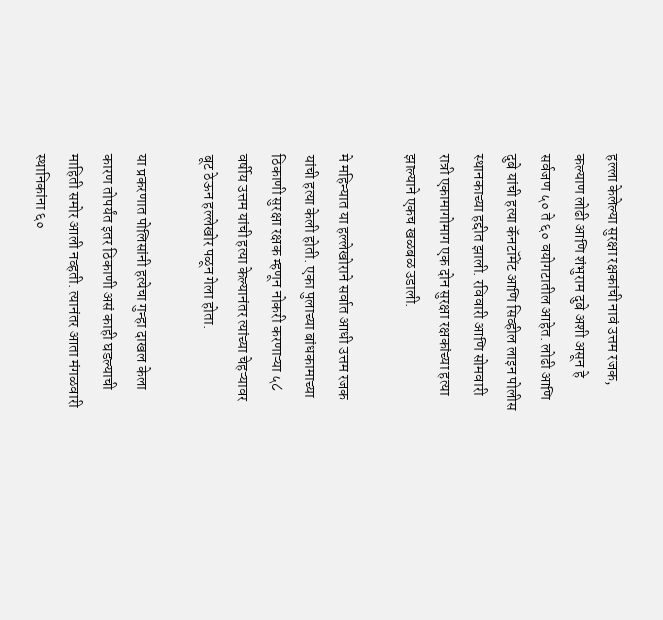हल्ला केलेल्या सुरक्षा रक्षकांची नावं उत्तम रजक, कल्याण लोढी आणि शंभुराम दुबे अशी असून हे सर्वजण ५० ते ६० वयोगटातील आहेत. लोढी आणि दुबे यांची हत्या कॅनटॉमेंट आणि सिव्हील लाइन पोलीस स्थानकाच्या हद्दीत झाली. रविवारी आणि सोमवारी रात्री एकामागोमाग एक दोन सुरक्षा रक्षकांच्या हत्या झाल्याने एकच खळबळ उडाली.

मे महिन्यात या हल्लेखोराने सर्वात आधी उत्तम रजक यांची हत्या केली होती. एका पुलाच्या बांधकामाच्या ठिकाणी सुरक्षा रक्षक म्हणून नोकरी करणाऱ्या ५८ वर्षीय उत्तम यांची हत्या केल्यानंतर त्यांच्या चेहऱ्यावर बूट ठेऊन हल्लेखोर पळून गेला होता.

या प्रकरणात पोलिसांनी हत्येचा गुन्हा दाखल केला कारण तोपर्यंत इतर ठिकाणी असं काही घडल्याची माहिती समोर आली नव्हती. त्यानंतर आता मंगळवारी स्थानिकांना ६०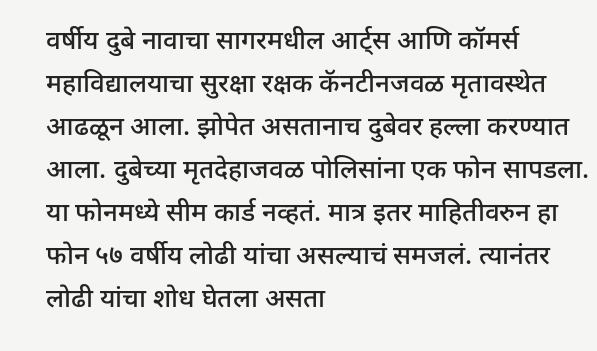वर्षीय दुबे नावाचा सागरमधील आर्ट्स आणि कॉमर्स महाविद्यालयाचा सुरक्षा रक्षक कॅनटीनजवळ मृतावस्थेत आढळून आला. झोपेत असतानाच दुबेवर हल्ला करण्यात आला. दुबेच्या मृतदेहाजवळ पोलिसांना एक फोन सापडला. या फोनमध्ये सीम कार्ड नव्हतं. मात्र इतर माहितीवरुन हा फोन ५७ वर्षीय लोढी यांचा असल्याचं समजलं. त्यानंतर लोढी यांचा शोध घेतला असता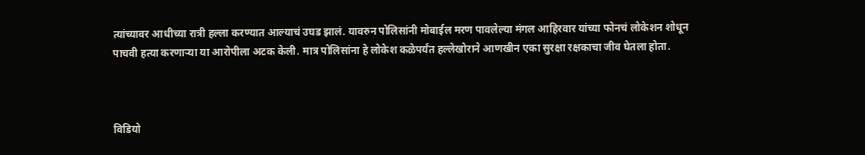त्यांच्यावर आधीच्या रात्री हल्ला करण्यात आल्याचं उघड झालं. यावरुन पोलिसांनी मोबाईल मरण पावलेल्या मंगल आहिरवार यांच्या फोनचं लोकेशन शोधून पाचवी हत्या करणाऱ्या या आरोपीला अटक केली. मात्र पोलिसांना हे लोकेश कळेपर्यंत हल्लेखोराने आणखीन एका सुरक्षा रक्षकाचा जीव घेतला होता.



विडियो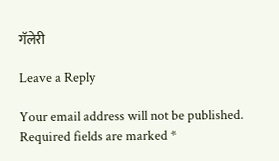गॅलेरी

Leave a Reply

Your email address will not be published. Required fields are marked *